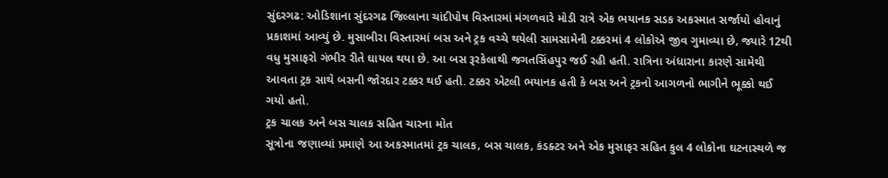સુંદરગઢ: ઓડિશાના સુંદરગઢ જિલ્લાના ચાંદીપોષ વિસ્તારમાં મંગળવારે મોડી રાત્રે એક ભયાનક સડક અકસ્માત સર્જાયો હોવાનું પ્રકાશમાં આવ્યું છે. મુસાબીરા વિસ્તારમાં બસ અને ટ્રક વચ્ચે થયેલી સામસામેની ટક્કરમાં 4 લોકોએ જીવ ગુમાવ્યા છે, જ્યારે 12થી વધુ મુસાફરો ગંભીર રીતે ઘાયલ થયા છે. આ બસ રૂરકેલાથી જગતસિંહપુર જઈ રહી હતી. રાત્રિના અંધારાના કારણે સામેથી આવતા ટ્રક સાથે બસની જોરદાર ટક્કર થઈ હતી. ટક્કર એટલી ભયાનક હતી કે બસ અને ટ્રકનો આગળનો ભાગીને ભૂક્કો થઈ ગયો હતો.
ટ્રક ચાલક અને બસ ચાલક સહિત ચારના મોત
સૂત્રોના જણાવ્યાં પ્રમાણે આ અકસ્માતમાં ટ્રક ચાલક, બસ ચાલક, કંડક્ટર અને એક મુસાફર સહિત કુલ 4 લોકોના ઘટનાસ્થળે જ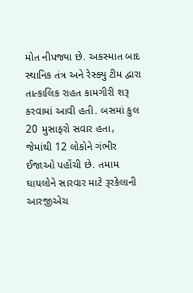મોત નીપજ્યા છે. અકસ્માત બાદ સ્થાનિક તંત્ર અને રેસ્ક્યુ ટીમ દ્વારા તાત્કાલિક રાહત કામગીરી શરૂ કરવામાં આવી હતી. બસમાં કુલ 20 મુસાફરો સવાર હતા, જેમાંથી 12 લોકોને ગંભીર ઈજાઓ પહોંચી છે. તમામ ઘાયલોને સારવાર માટે રૂરકેલાની આરજીએચ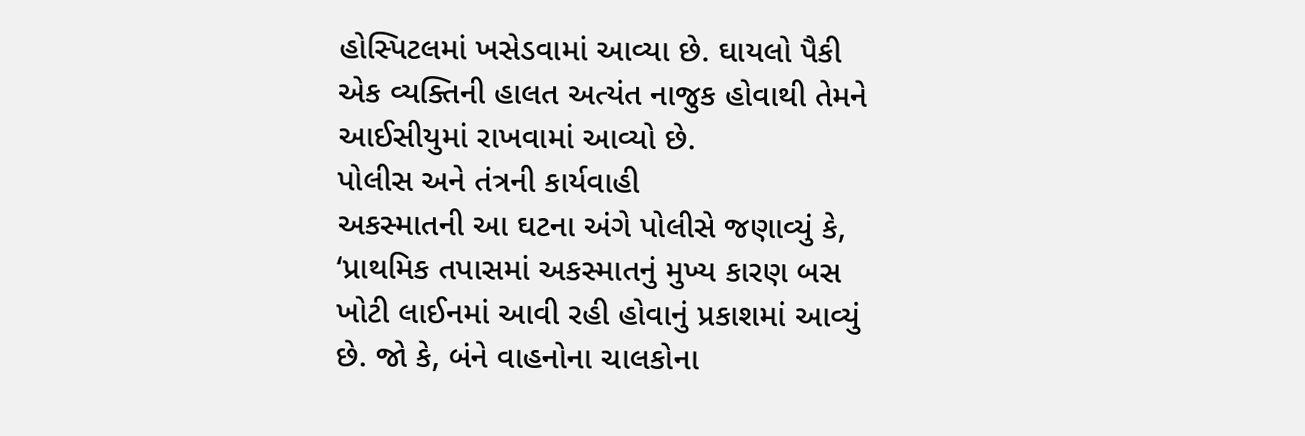હોસ્પિટલમાં ખસેડવામાં આવ્યા છે. ઘાયલો પૈકી એક વ્યક્તિની હાલત અત્યંત નાજુક હોવાથી તેમને આઈસીયુમાં રાખવામાં આવ્યો છે.
પોલીસ અને તંત્રની કાર્યવાહી
અકસ્માતની આ ઘટના અંગે પોલીસે જણાવ્યું કે, ‘પ્રાથમિક તપાસમાં અકસ્માતનું મુખ્ય કારણ બસ ખોટી લાઈનમાં આવી રહી હોવાનું પ્રકાશમાં આવ્યું છે. જો કે, બંને વાહનોના ચાલકોના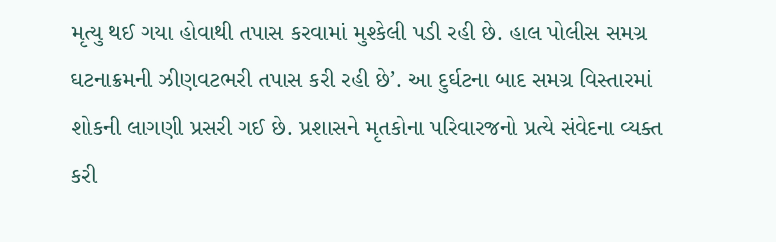મૃત્યુ થઈ ગયા હોવાથી તપાસ કરવામાં મુશ્કેલી પડી રહી છે. હાલ પોલીસ સમગ્ર ઘટનાક્રમની ઝીણવટભરી તપાસ કરી રહી છે’. આ દુર્ઘટના બાદ સમગ્ર વિસ્તારમાં શોકની લાગણી પ્રસરી ગઈ છે. પ્રશાસને મૃતકોના પરિવારજનો પ્રત્યે સંવેદના વ્યક્ત કરી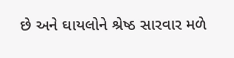છે અને ઘાયલોને શ્રેષ્ઠ સારવાર મળે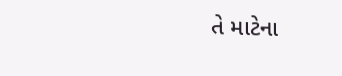તે માટેના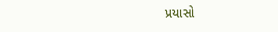પ્રયાસો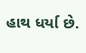હાથ ધર્યા છે.